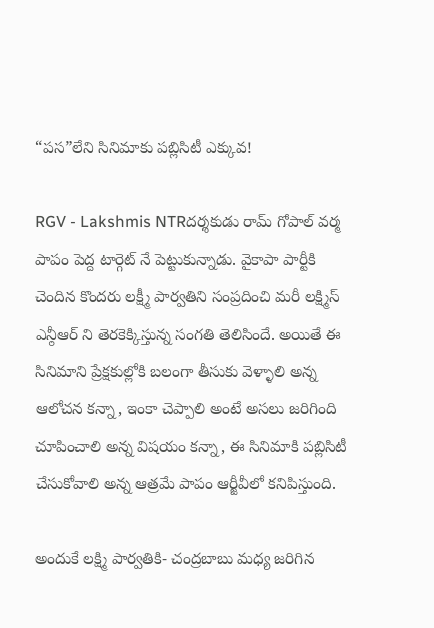“పస”లేని సినిమాకు పబ్లిసిటీ ఎక్కువ!

RGV - Lakshmis NTRదర్శకుడు రామ్ గోపాల్ వర్మ పాపం పెద్ద టార్గెట్ నే పెట్టుకున్నాడు. వైకాపా పార్టీకి చెందిన కొందరు లక్ష్మీ పార్వతిని సంప్రదించి మరీ లక్ష్మిస్ ఎన్ఠీఆర్ ని తెరకెక్కిస్తున్న సంగతి తెలిసిందే. అయితే ఈ సినిమాని ప్రేక్షకుల్లోకి బలంగా తీసుకు వెళ్ళాలి అన్న ఆలోచన కన్నా, ఇంకా చెప్పాలి అంటే అసలు జరిగింది చూపించాలి అన్న విషయం కన్నా, ఈ సినిమాకి పబ్లిసిటీ చేసుకోవాలి అన్న ఆత్రమే పాపం ఆర్జీవీలో కనిపిస్తుంది.

అందుకే లక్ష్మి పార్వతికి- చంద్రబాబు మధ్య జరిగిన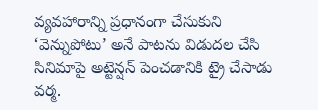వ్యవహారాన్ని ప్రధానంగా చేసుకుని ‘వెన్నుపోటు’ అనే పాటను విడుదల చేసి సినిమాపై అట్టెన్షన్ పెంచడానికి ట్రై చేసాడు వర్మ.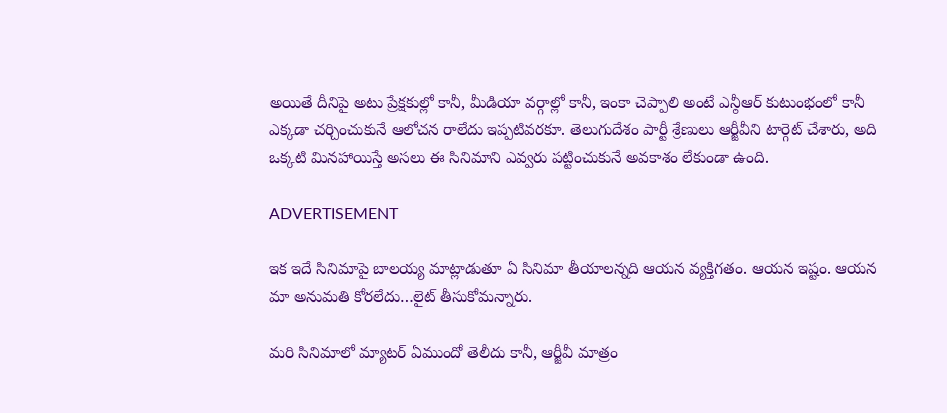అయితే దీనిపై అటు ప్రేక్షకుల్లో కానీ, మీడియా వర్గాల్లో కానీ, ఇంకా చెప్పాలి అంటే ఎన్ఠీఆర్ కుటుంభంలో కానీ ఎక్కడా చర్చించుకునే ఆలోచన రాలేదు ఇప్పటివరకూ. తెలుగుదేశం పార్టీ శ్రేణులు ఆర్జీవీని టార్గెట్ చేశారు, అది ఒక్కటి మినహాయిస్తే అసలు ఈ సినిమాని ఎవ్వరు పట్టించుకునే అవకాశం లేకుండా ఉంది.

ADVERTISEMENT

ఇక ఇదే సినిమాపై బాలయ్య మాట్లాడుతూ ఏ సినిమా తీయాలన్నది ఆయన వ్యక్తిగతం. ఆయన ఇష్టం. ఆయన మా అనుమతి కోరలేదు…లైట్ తీసుకోమన్నారు.

మరి సినిమాలో మ్యాటర్ ఏముందో తెలీదు కానీ, ఆర్జీవీ మాత్రం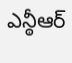ఎన్ఠీఆర్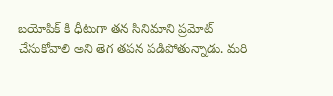బయోపిక్ కి ధీటుగా తన సినిమాని ప్రమోట్ చేసుకోవాలి అని తెగ తపన పడిపోతున్నాడు. మరి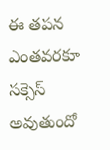ఈ తపన ఎంతవరకూ సక్సెస్ అవుతుందో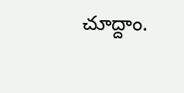చూద్దాం.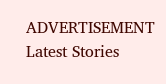ADVERTISEMENT
Latest Stories